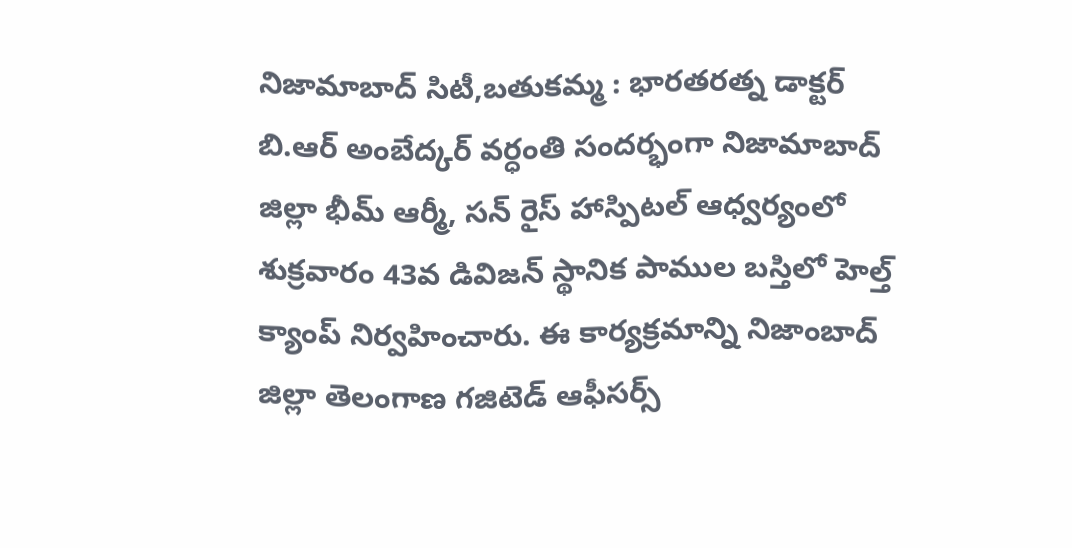నిజామాబాద్ సిటీ,బతుకమ్మ : భారతరత్న డాక్టర్ బి.ఆర్ అంబేద్కర్ వర్ధంతి సందర్భంగా నిజామాబాద్ జిల్లా భీమ్ ఆర్మీ, సన్ రైస్ హాస్పిటల్ ఆధ్వర్యంలో శుక్రవారం 43వ డివిజన్ స్థానిక పాముల బస్తిలో హెల్త్ క్యాంప్ నిర్వహించారు. ఈ కార్యక్రమాన్ని నిజాంబాద్ జిల్లా తెలంగాణ గజిటెడ్ ఆఫీసర్స్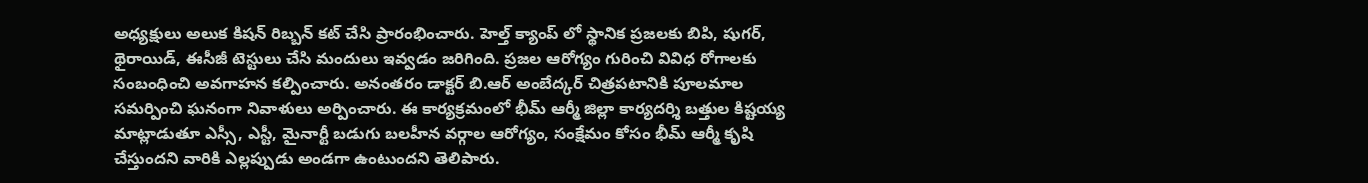అధ్యక్షులు అలుక కిషన్ రిబ్బన్ కట్ చేసి ప్రారంభించారు. హెల్త్ క్యాంప్ లో స్థానిక ప్రజలకు బిపి, షుగర్, థైరాయిడ్, ఈసీజీ టెస్టులు చేసి మందులు ఇవ్వడం జరిగింది. ప్రజల ఆరోగ్యం గురించి వివిధ రోగాలకు సంబంధించి అవగాహన కల్పించారు. అనంతరం డాక్టర్ బి.ఆర్ అంబేద్కర్ చిత్రపటానికి పూలమాల సమర్పించి ఘనంగా నివాళులు అర్పించారు. ఈ కార్యక్రమంలో భీమ్ ఆర్మీ జిల్లా కార్యదర్శి బత్తుల కిష్టయ్య మాట్లాడుతూ ఎస్సీ, ఎస్టీ, మైనార్టీ బడుగు బలహీన వర్గాల ఆరోగ్యం, సంక్షేమం కోసం భీమ్ ఆర్మీ కృషి చేస్తుందని వారికి ఎల్లప్పుడు అండగా ఉంటుందని తెలిపారు.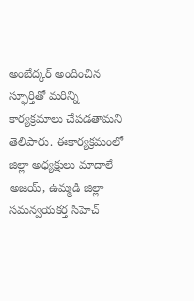అంబేద్కర్ అందించిన స్ఫూర్తితో మరిన్ని కార్యక్రమాలు చేపడతామని తెలిపారు. ఈకార్యక్రమంలో జిల్లా అధ్యక్షులు మాదాలే అజయ్, ఉమ్మడి జిల్లా సమన్వయకర్త సిహెచ్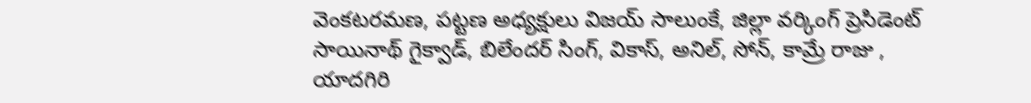వెంకటరమణ, పట్టణ అధ్యక్షులు విజయ్ సాలుంకే, జిల్లా వర్కింగ్ ప్రెసిడెంట్ సాయినాథ్ గైక్వాడ్, బిలేందర్ సింగ్, వికాస్, అనిల్, సోన్, కామ్రే రాజు , యాదగిరి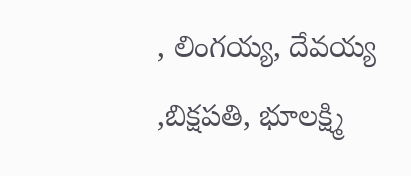, లింగయ్య, దేవయ్య ,బిక్షపతి, భూలక్ష్మి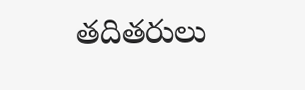తదితరులు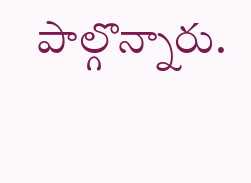పాల్గొన్నారు.